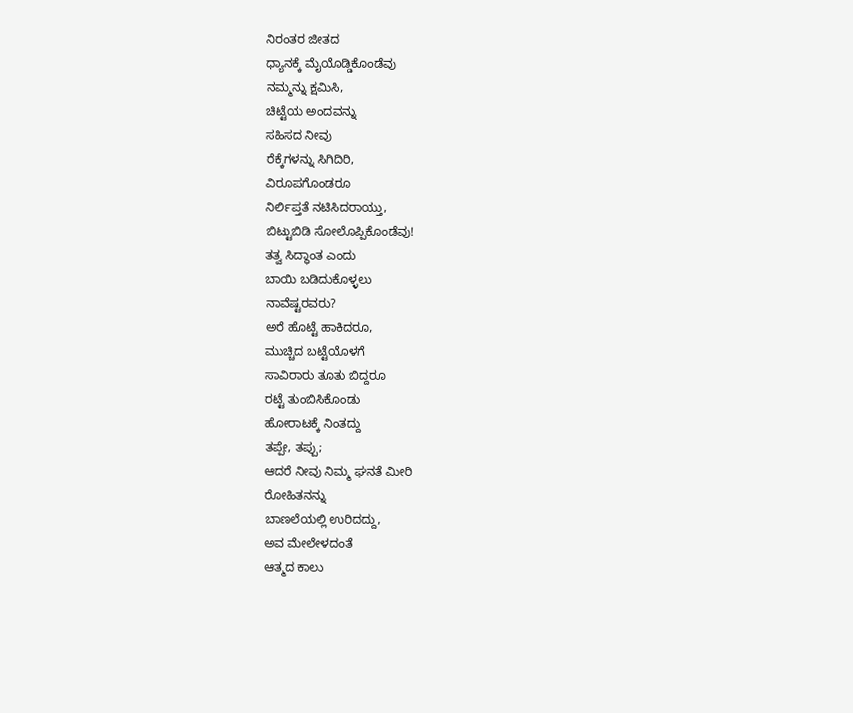ನಿರಂತರ ಜೀತದ
ಧ್ಯಾನಕ್ಕೆ ಮೈಯೊಡ್ಡಿಕೊಂಡೆವು
ನಮ್ಮನ್ನು ಕ್ಷಮಿಸಿ,
ಚಿಟ್ಟೆಯ ಅಂದವನ್ನು
ಸಹಿಸದ ನೀವು
ರೆಕ್ಕೆಗಳನ್ನು ಸಿಗಿದಿರಿ,
ವಿರೂಪಗೊಂಡರೂ
ನಿರ್ಲಿಪ್ತತೆ ನಟಿಸಿದರಾಯ್ತು,
ಬಿಟ್ಟುಬಿಡಿ ಸೋಲೊಪ್ಪಿಕೊಂಡೆವು!
ತತ್ವ ಸಿದ್ಧಾಂತ ಎಂದು
ಬಾಯಿ ಬಡಿದುಕೊಳ್ಳಲು
ನಾವೆಷ್ಟರವರು?
ಅರೆ ಹೊಟ್ಟೆ ಹಾಕಿದರೂ,
ಮುಚ್ಚಿದ ಬಟ್ಟೆಯೊಳಗೆ
ಸಾವಿರಾರು ತೂತು ಬಿದ್ದರೂ
ರಟ್ಟೆ ತುಂಬಿಸಿಕೊಂಡು
ಹೋರಾಟಕ್ಕೆ ನಿಂತದ್ದು
ತಪ್ಪೇ, ತಪ್ಪು;
ಆದರೆ ನೀವು ನಿಮ್ಮ ಘನತೆ ಮೀರಿ
ರೋಹಿತನನ್ನು
ಬಾಣಲೆಯಲ್ಲಿ ಉರಿದದ್ದು,
ಅವ ಮೇಲೇಳದಂತೆ
ಆತ್ಮದ ಕಾಲು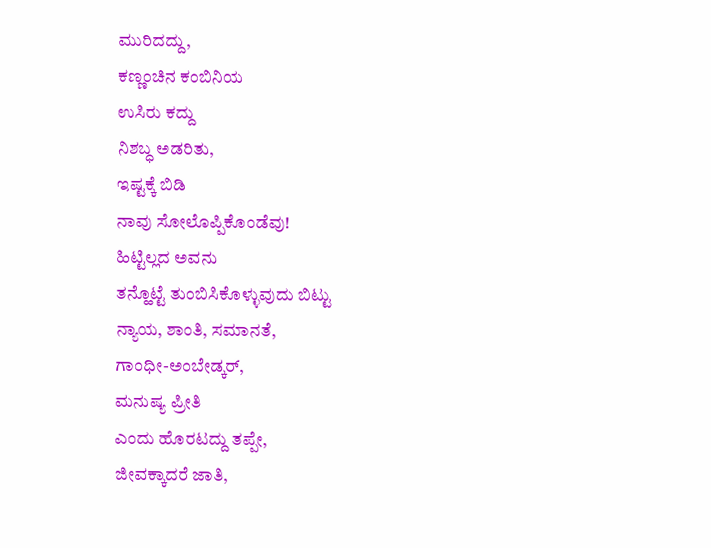ಮುರಿದದ್ದು,
ಕಣ್ಣಂಚಿನ ಕಂಬಿನಿಯ
ಉಸಿರು ಕದ್ದು
ನಿಶಬ್ಧ ಅಡರಿತು,
ಇಷ್ಟಕ್ಕೆ ಬಿಡಿ
ನಾವು ಸೋಲೊಪ್ಪಿಕೊಂಡೆವು!
ಹಿಟ್ಟಿಲ್ಲದ ಅವನು
ತನ್ಹೊಟ್ಟೆ ತುಂಬಿಸಿಕೊಳ್ಳುವುದು ಬಿಟ್ಟು
ನ್ಯಾಯ, ಶಾಂತಿ, ಸಮಾನತೆ,
ಗಾಂಧೀ-ಅಂಬೇಡ್ಕರ್,
ಮನುಷ್ಯ ಪ್ರೀತಿ
ಎಂದು ಹೊರಟದ್ದು ತಪ್ಪೇ,
ಜೀವಕ್ಕಾದರೆ ಜಾತಿ,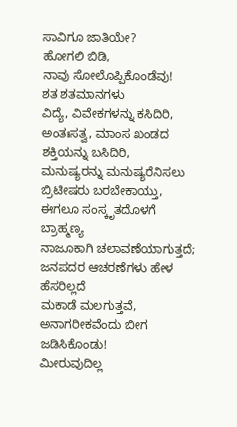ಸಾವಿಗೂ ಜಾತಿಯೇ?
ಹೋಗಲಿ ಬಿಡಿ,
ನಾವು ಸೋಲೊಪ್ಪಿಕೊಂಡೆವು!
ಶತ ಶತಮಾನಗಳು
ವಿದ್ಯೆ, ವಿವೇಕಗಳನ್ನು ಕಸಿದಿರಿ,
ಅಂತಃಸತ್ವ, ಮಾಂಸ ಖಂಡದ ಶಕ್ತಿಯನ್ನು ಬಸಿದಿರಿ,
ಮನುಷ್ಯರನ್ನು ಮನುಷ್ಯರೆನಿಸಲು
ಬ್ರಿಟೀಷರು ಬರಬೇಕಾಯ್ತು,
ಈಗಲೂ ಸಂಸ್ಕೃತದೊಳಗೆ ಬ್ರಾಹ್ಮಣ್ಯ
ನಾಜೂಕಾಗಿ ಚಲಾವಣೆಯಾಗುತ್ತದೆ;
ಜನಪದರ ಆಚರಣೆಗಳು ಹೇಳ ಹೆಸರಿಲ್ಲದೆ
ಮಕಾಡೆ ಮಲಗುತ್ತವೆ,
ಅನಾಗರೀಕವೆಂದು ಬೀಗ ಜಡಿಸಿಕೊಂಡು!
ಮೀರುವುದಿಲ್ಲ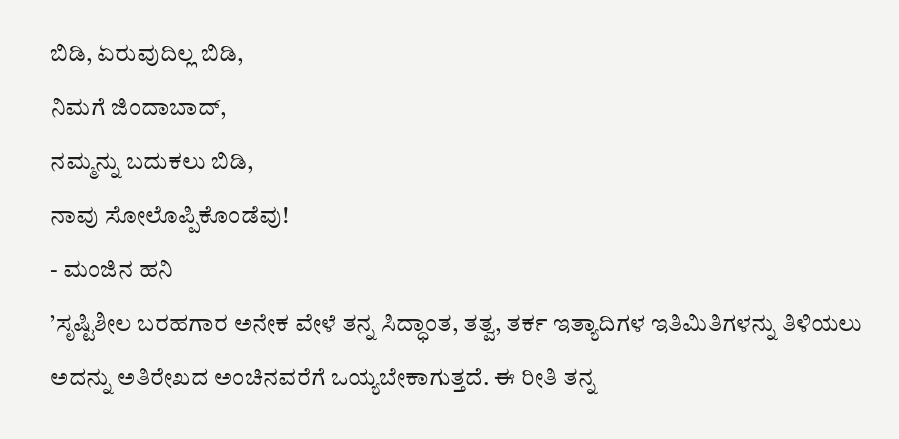ಬಿಡಿ, ಏರುವುದಿಲ್ಲ ಬಿಡಿ,
ನಿಮಗೆ ಜಿಂದಾಬಾದ್,
ನಮ್ಮನ್ನು ಬದುಕಲು ಬಿಡಿ,
ನಾವು ಸೋಲೊಪ್ಪಿಕೊಂಡೆವು!
- ಮಂಜಿನ ಹನಿ
’ಸೃಷ್ಟಿಶೀಲ ಬರಹಗಾರ ಅನೇಕ ವೇಳೆ ತನ್ನ ಸಿದ್ಧಾಂತ, ತತ್ವ, ತರ್ಕ ಇತ್ಯಾದಿಗಳ ಇತಿಮಿತಿಗಳನ್ನು ತಿಳಿಯಲು ಅದನ್ನು ಅತಿರೇಖದ ಅಂಚಿನವರೆಗೆ ಒಯ್ಯಬೇಕಾಗುತ್ತದೆ. ಈ ರೀತಿ ತನ್ನ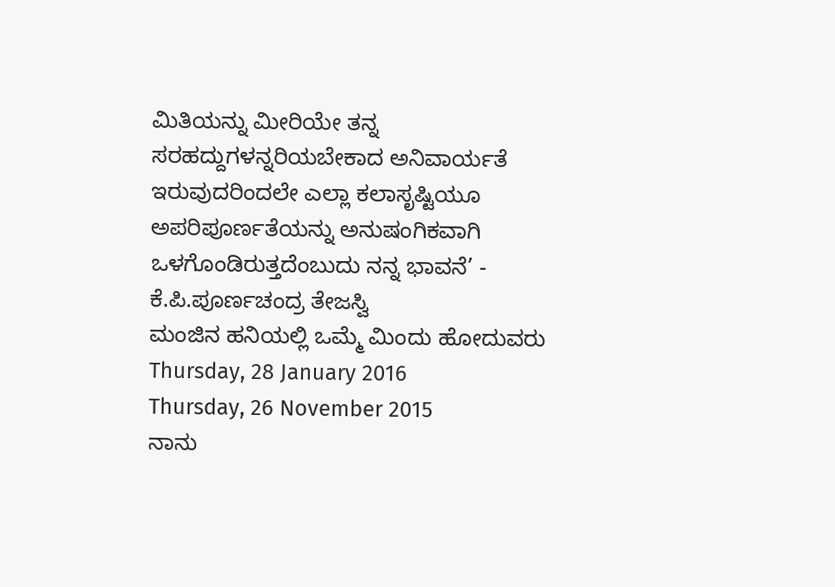ಮಿತಿಯನ್ನು ಮೀರಿಯೇ ತನ್ನ ಸರಹದ್ದುಗಳನ್ನರಿಯಬೇಕಾದ ಅನಿವಾರ್ಯತೆ ಇರುವುದರಿಂದಲೇ ಎಲ್ಲಾ ಕಲಾಸೃಷ್ಟಿಯೂ ಅಪರಿಪೂರ್ಣತೆಯನ್ನು ಅನುಷಂಗಿಕವಾಗಿ ಒಳಗೊಂಡಿರುತ್ತದೆಂಬುದು ನನ್ನ ಭಾವನೆ’ - ಕೆ.ಪಿ.ಪೂರ್ಣಚಂದ್ರ ತೇಜಸ್ವಿ
ಮಂಜಿನ ಹನಿಯಲ್ಲಿ ಒಮ್ಮೆ ಮಿಂದು ಹೋದುವರು
Thursday, 28 January 2016
Thursday, 26 November 2015
ನಾನು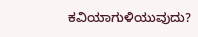ಕವಿಯಾಗುಳಿಯುವುದು?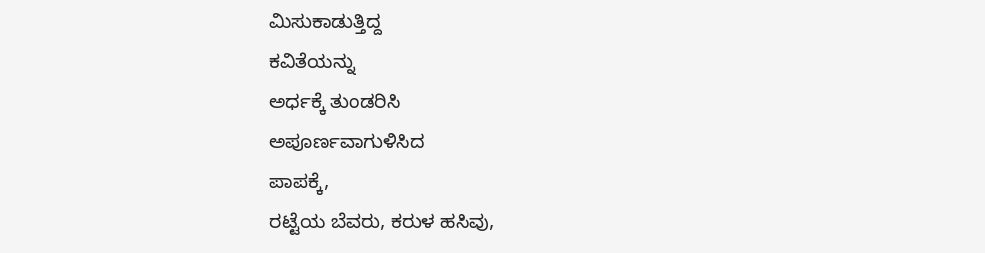ಮಿಸುಕಾಡುತ್ತಿದ್ದ
ಕವಿತೆಯನ್ನು
ಅರ್ಧಕ್ಕೆ ತುಂಡರಿಸಿ
ಅಪೂರ್ಣವಾಗುಳಿಸಿದ
ಪಾಪಕ್ಕೆ,
ರಟ್ಟೆಯ ಬೆವರು, ಕರುಳ ಹಸಿವು,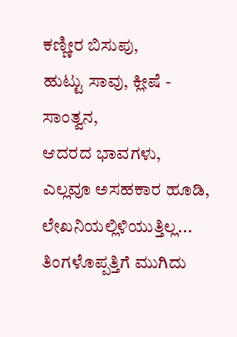ಕಣ್ಣೀರ ಬಿಸುಪು,
ಹುಟ್ಟು ಸಾವು, ಕ್ಲೀಷೆ - ಸಾಂತ್ವನ,
ಆದರದ ಭಾವಗಳು,
ಎಲ್ಲವೂ ಅಸಹಕಾರ ಹೂಡಿ,
ಲೇಖನಿಯಲ್ಲಿಳಿಯುತ್ತಿಲ್ಲ...
ತಿಂಗಳೊಪ್ಪತ್ತಿಗೆ ಮುಗಿದು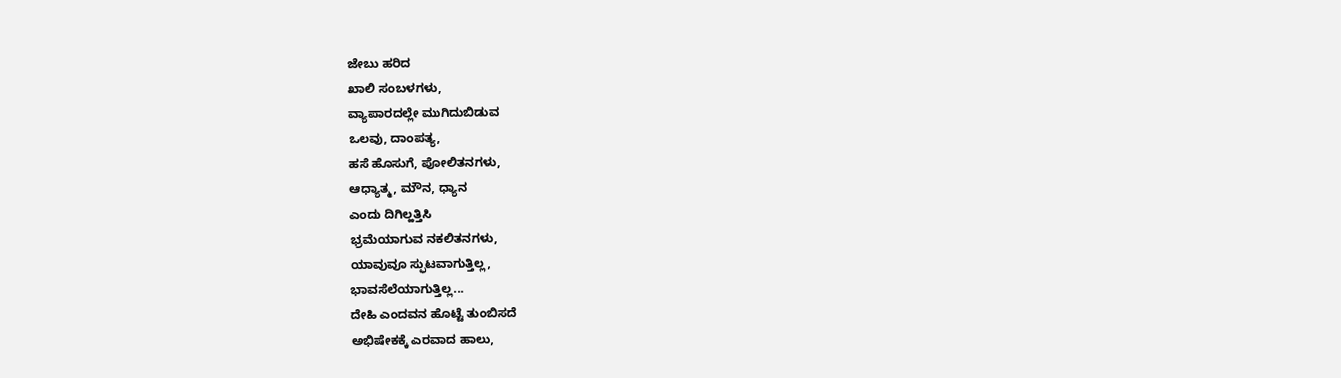ಜೇಬು ಹರಿದ
ಖಾಲಿ ಸಂಬಳಗಳು,
ವ್ಯಾಪಾರದಲ್ಲೇ ಮುಗಿದುಬಿಡುವ
ಒಲವು, ದಾಂಪತ್ಯ,
ಹಸೆ ಹೊಸುಗೆ, ಪೋಲಿತನಗಳು,
ಆಧ್ಯಾತ್ಮ, ಮೌನ, ಧ್ಯಾನ
ಎಂದು ದಿಗಿಲ್ಹತ್ತಿಸಿ
ಭ್ರಮೆಯಾಗುವ ನಕಲಿತನಗಳು,
ಯಾವುವೂ ಸ್ಫುಟವಾಗುತ್ತಿಲ್ಲ,
ಭಾವಸೆಲೆಯಾಗುತ್ತಿಲ್ಲ...
ದೇಹಿ ಎಂದವನ ಹೊಟ್ಟೆ ತುಂಬಿಸದೆ
ಅಭಿಷೇಕಕ್ಕೆ ಎರವಾದ ಹಾಲು,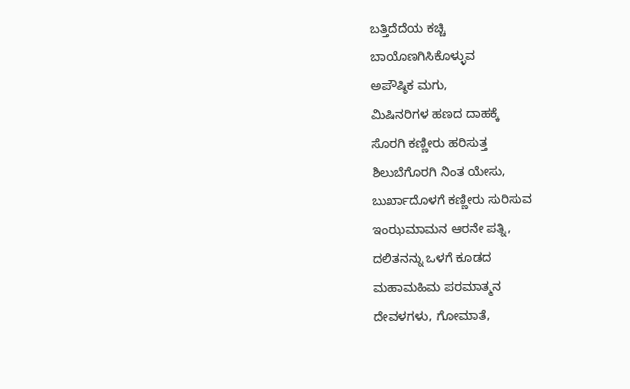ಬತ್ತಿದೆದೆಯ ಕಚ್ಚಿ
ಬಾಯೊಣಗಿಸಿಕೊಳ್ಳುವ
ಅಪೌಷ್ಠಿಕ ಮಗು,
ಮಿಷಿನರಿಗಳ ಹಣದ ದಾಹಕ್ಕೆ
ಸೊರಗಿ ಕಣ್ಣೀರು ಹರಿಸುತ್ತ
ಶಿಲುಬೆಗೊರಗಿ ನಿಂತ ಯೇಸು,
ಬುರ್ಖಾದೊಳಗೆ ಕಣ್ಣೀರು ಸುರಿಸುವ
ಇಂಝಮಾಮನ ಆರನೇ ಪತ್ನಿ,
ದಲಿತನನ್ನು ಒಳಗೆ ಕೂಡದ
ಮಹಾಮಹಿಮ ಪರಮಾತ್ಮನ
ದೇವಳಗಳು, ಗೋಮಾತೆ,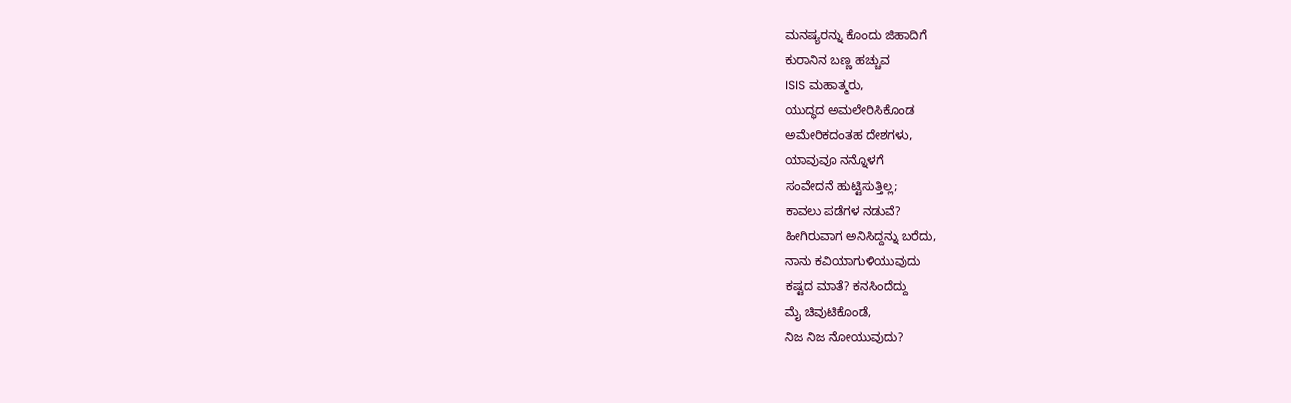ಮನಷ್ಯರನ್ನು ಕೊಂದು ಜಿಹಾದಿಗೆ
ಕುರಾನಿನ ಬಣ್ಣ ಹಚ್ಚುವ
ISIS ಮಹಾತ್ಮರು,
ಯುದ್ಧದ ಅಮಲೇರಿಸಿಕೊಂಡ
ಅಮೇರಿಕದಂತಹ ದೇಶಗಳು,
ಯಾವುವೂ ನನ್ನೊಳಗೆ
ಸಂವೇದನೆ ಹುಟ್ಟಿಸುತ್ತಿಲ್ಲ;
ಕಾವಲು ಪಡೆಗಳ ನಡುವೆ?
ಹೀಗಿರುವಾಗ ಅನಿಸಿದ್ದನ್ನು ಬರೆದು,
ನಾನು ಕವಿಯಾಗುಳಿಯುವುದು
ಕಷ್ಟದ ಮಾತೆ? ಕನಸಿಂದೆದ್ದು
ಮೈ ಚಿವುಟಿಕೊಂಡೆ,
ನಿಜ ನಿಜ ನೋಯುವುದು?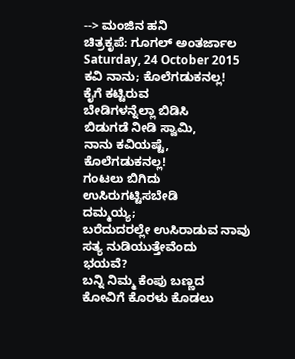--> ಮಂಜಿನ ಹನಿ
ಚಿತ್ರಕೃಪೆ: ಗೂಗಲ್ ಅಂತರ್ಜಾಲ
Saturday, 24 October 2015
ಕವಿ ನಾನು; ಕೊಲೆಗಡುಕನಲ್ಲ!
ಕೈಗೆ ಕಟ್ಟಿರುವ
ಬೇಡಿಗಳನ್ನೆಲ್ಲಾ ಬಿಡಿಸಿ
ಬಿಡುಗಡೆ ನೀಡಿ ಸ್ವಾಮಿ,
ನಾನು ಕವಿಯಷ್ಟೆ,
ಕೊಲೆಗಡುಕನಲ್ಲ!
ಗಂಟಲು ಬಿಗಿದು
ಉಸಿರುಗಟ್ಟಿಸಬೇಡಿ
ದಮ್ಮಯ್ಯ;
ಬರೆದುದರಲ್ಲೇ ಉಸಿರಾಡುವ ನಾವು
ಸತ್ಯ ನುಡಿಯುತ್ತೇವೆಂದು
ಭಯವೆ?
ಬನ್ನಿ ನಿಮ್ಮ ಕೆಂಪು ಬಣ್ಣದ
ಕೋವಿಗೆ ಕೊರಳು ಕೊಡಲು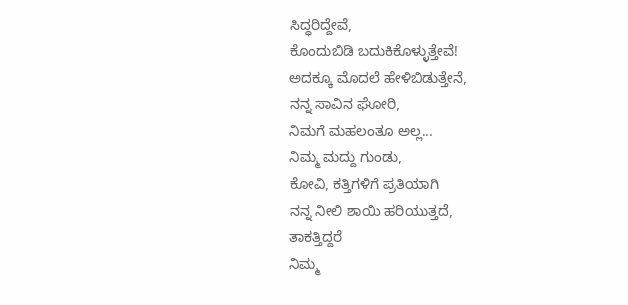ಸಿದ್ಧರಿದ್ದೇವೆ,
ಕೊಂದುಬಿಡಿ ಬದುಕಿಕೊಳ್ಳುತ್ತೇವೆ!
ಅದಕ್ಕೂ ಮೊದಲೆ ಹೇಳಿಬಿಡುತ್ತೇನೆ,
ನನ್ನ ಸಾವಿನ ಘೋರಿ,
ನಿಮಗೆ ಮಹಲಂತೂ ಅಲ್ಲ...
ನಿಮ್ಮ ಮದ್ದು ಗುಂಡು,
ಕೋವಿ, ಕತ್ತಿಗಳಿಗೆ ಪ್ರತಿಯಾಗಿ
ನನ್ನ ನೀಲಿ ಶಾಯಿ ಹರಿಯುತ್ತದೆ,
ತಾಕತ್ತಿದ್ದರೆ
ನಿಮ್ಮ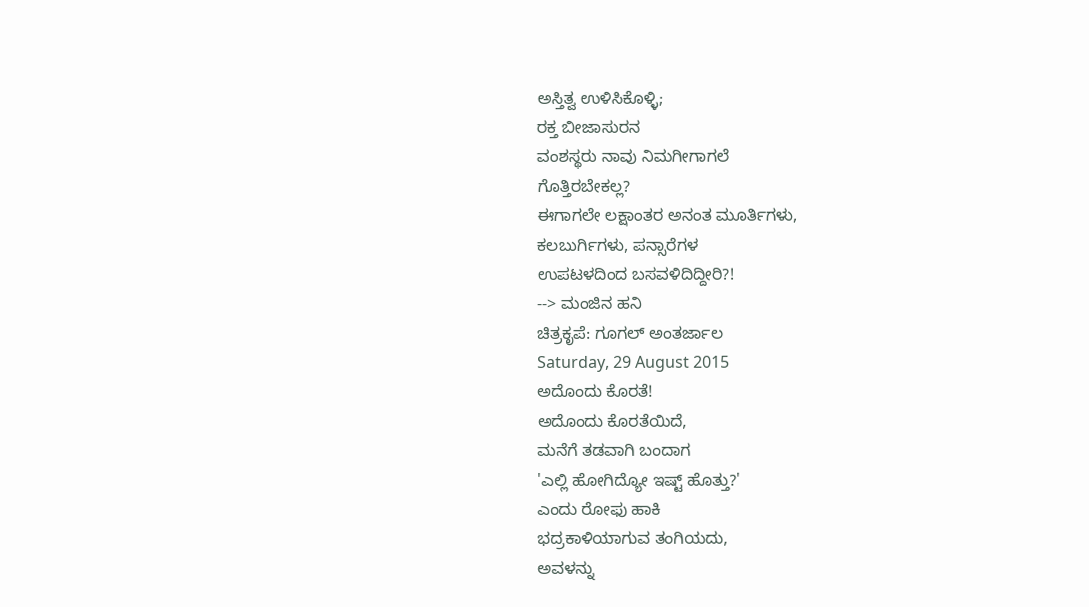ಅಸ್ತಿತ್ವ ಉಳಿಸಿಕೊಳ್ಳಿ;
ರಕ್ತ ಬೀಜಾಸುರನ
ವಂಶಸ್ಥರು ನಾವು ನಿಮಗೀಗಾಗಲೆ
ಗೊತ್ತಿರಬೇಕಲ್ಲ?
ಈಗಾಗಲೇ ಲಕ್ಷಾಂತರ ಅನಂತ ಮೂರ್ತಿಗಳು,
ಕಲಬುರ್ಗಿಗಳು, ಪನ್ಸಾರೆಗಳ
ಉಪಟಳದಿಂದ ಬಸವಳಿದಿದ್ದೀರಿ?!
--> ಮಂಜಿನ ಹನಿ
ಚಿತ್ರಕೃಪೆ: ಗೂಗಲ್ ಅಂತರ್ಜಾಲ
Saturday, 29 August 2015
ಅದೊಂದು ಕೊರತೆ!
ಅದೊಂದು ಕೊರತೆಯಿದೆ,
ಮನೆಗೆ ತಡವಾಗಿ ಬಂದಾಗ
'ಎಲ್ಲಿ ಹೋಗಿದ್ಯೋ ಇಷ್ಟ್ ಹೊತ್ತು?'
ಎಂದು ರೋಫು ಹಾಕಿ
ಭದ್ರಕಾಳಿಯಾಗುವ ತಂಗಿಯದು,
ಅವಳನ್ನು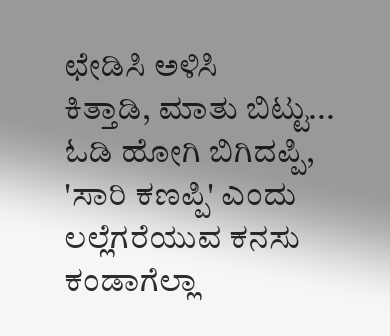ಛೇಡಿಸಿ ಅಳಿಸಿ
ಕಿತ್ತಾಡಿ, ಮಾತು ಬಿಟ್ಟು...
ಓಡಿ ಹೋಗಿ ಬಿಗಿದಪ್ಪಿ,
'ಸಾರಿ ಕಣಪ್ಪಿ' ಎಂದು
ಲಲ್ಲೆಗರೆಯುವ ಕನಸು ಕಂಡಾಗೆಲ್ಲಾ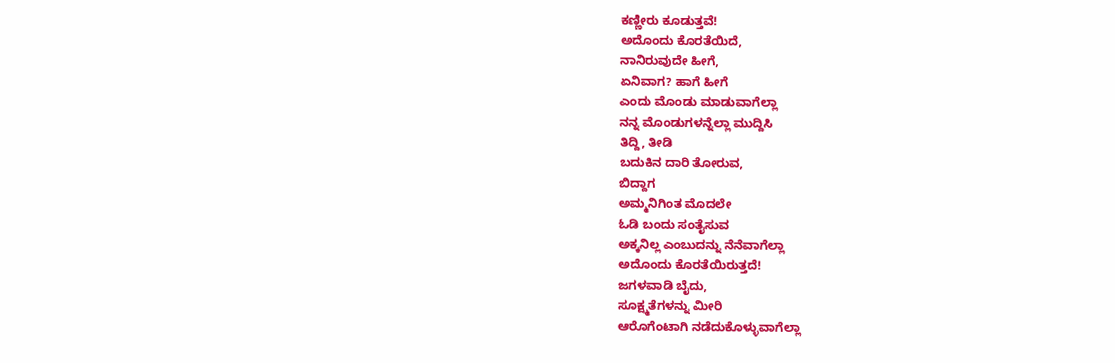ಕಣ್ಣೀರು ಕೂಡುತ್ತವೆ!
ಅದೊಂದು ಕೊರತೆಯಿದೆ,
ನಾನಿರುವುದೇ ಹೀಗೆ,
ಏನಿವಾಗ? ಹಾಗೆ ಹೀಗೆ
ಎಂದು ಮೊಂಡು ಮಾಡುವಾಗೆಲ್ಲಾ
ನನ್ನ ಮೊಂಡುಗಳನ್ನೆಲ್ಲಾ ಮುದ್ದಿಸಿ
ತಿದ್ದಿ, ತೀಡಿ
ಬದುಕಿನ ದಾರಿ ತೋರುವ,
ಬಿದ್ದಾಗ
ಅಮ್ಮನಿಗಿಂತ ಮೊದಲೇ
ಓಡಿ ಬಂದು ಸಂತೈಸುವ
ಅಕ್ಕನಿಲ್ಲ ಎಂಬುದನ್ನು ನೆನೆವಾಗೆಲ್ಲಾ
ಅದೊಂದು ಕೊರತೆಯಿರುತ್ತದೆ!
ಜಗಳವಾಡಿ ಬೈದು,
ಸೂಕ್ಷ್ಮತೆಗಳನ್ನು ಮೀರಿ
ಆರೊಗೆಂಟಾಗಿ ನಡೆದುಕೊಳ್ಳುವಾಗೆಲ್ಲಾ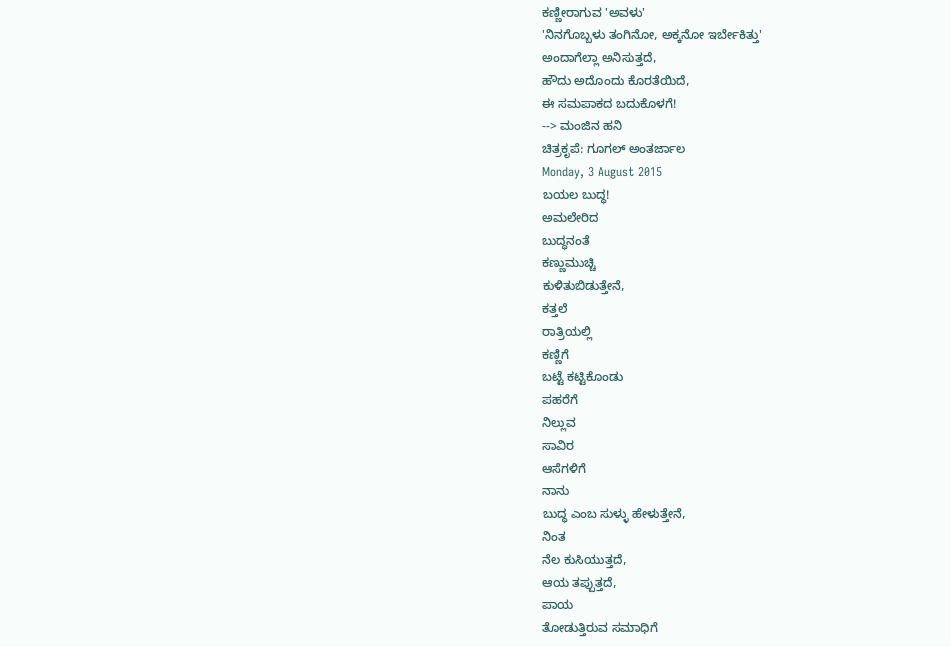ಕಣ್ಣೀರಾಗುವ 'ಅವಳು'
'ನಿನಗೊಬ್ಬಳು ತಂಗಿನೋ, ಅಕ್ಕನೋ ಇರ್ಬೇಕಿತ್ತು'
ಅಂದಾಗೆಲ್ಲಾ ಅನಿಸುತ್ತದೆ,
ಹೌದು ಅದೊಂದು ಕೊರತೆಯಿದೆ,
ಈ ಸಮಪಾಕದ ಬದುಕೊಳಗೆ!
--> ಮಂಜಿನ ಹನಿ
ಚಿತ್ರಕೃಪೆ: ಗೂಗಲ್ ಅಂತರ್ಜಾಲ
Monday, 3 August 2015
ಬಯಲ ಬುದ್ಧ!
ಅಮಲೇರಿದ
ಬುದ್ಧನಂತೆ
ಕಣ್ಣುಮುಚ್ಚಿ
ಕುಳಿತುಬಿಡುತ್ತೇನೆ,
ಕತ್ತಲೆ
ರಾತ್ರಿಯಲ್ಲಿ
ಕಣ್ಣಿಗೆ
ಬಟ್ಟೆ ಕಟ್ಟಿಕೊಂಡು
ಪಹರೆಗೆ
ನಿಲ್ಲುವ
ಸಾವಿರ
ಆಸೆಗಳಿಗೆ
ನಾನು
ಬುದ್ಧ ಎಂಬ ಸುಳ್ಳು ಹೇಳುತ್ತೇನೆ,
ನಿಂತ
ನೆಲ ಕುಸಿಯುತ್ತದೆ,
ಆಯ ತಪ್ಪುತ್ತದೆ,
ಪಾಯ
ತೋಡುತ್ತಿರುವ ಸಮಾಧಿಗೆ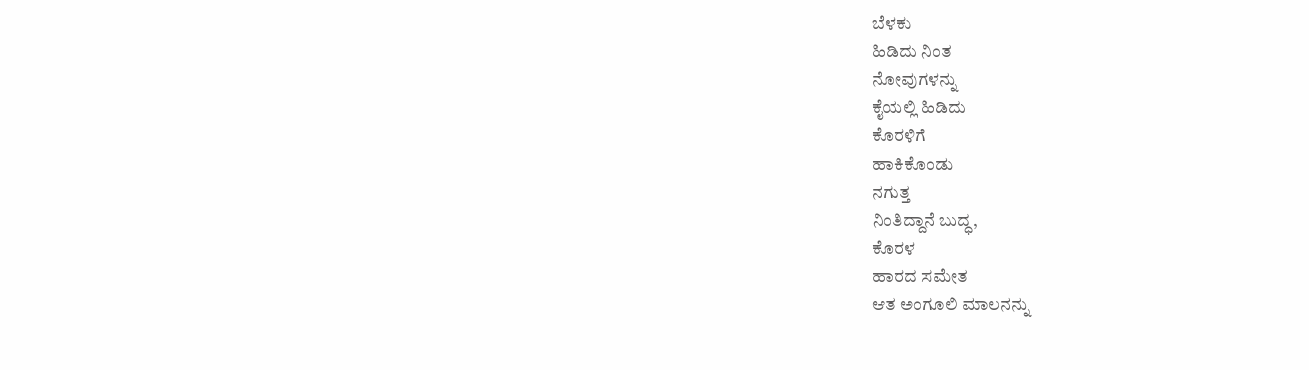ಬೆಳಕು
ಹಿಡಿದು ನಿಂತ
ನೋವುಗಳನ್ನು
ಕೈಯಲ್ಲಿ ಹಿಡಿದು
ಕೊರಳಿಗೆ
ಹಾಕಿಕೊಂಡು
ನಗುತ್ತ
ನಿಂತಿದ್ದಾನೆ ಬುದ್ಧ,
ಕೊರಳ
ಹಾರದ ಸಮೇತ
ಆತ ಅಂಗೂಲಿ ಮಾಲನನ್ನು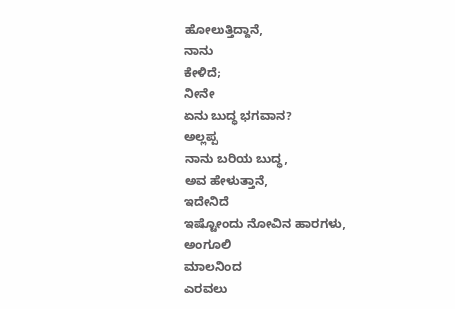ಹೋಲುತ್ತಿದ್ದಾನೆ,
ನಾನು
ಕೇಳಿದೆ;
ನೀನೇ
ಏನು ಬುದ್ಧ ಭಗವಾನ?
ಅಲ್ಲಪ್ಪ
ನಾನು ಬರಿಯ ಬುದ್ಧ,
ಅವ ಹೇಳುತ್ತಾನೆ,
ಇದೇನಿದೆ
ಇಷ್ಟೋಂದು ನೋವಿನ ಹಾರಗಳು,
ಅಂಗೂಲಿ
ಮಾಲನಿಂದ
ಎರವಲು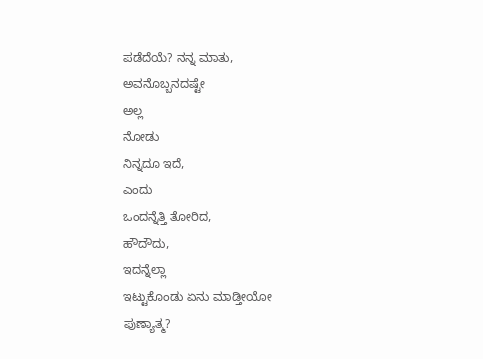ಪಡೆದೆಯೆ? ನನ್ನ ಮಾತು,
ಅವನೊಬ್ಬನದಷ್ಟೇ
ಅಲ್ಲ
ನೋಡು
ನಿನ್ನದೂ ಇದೆ,
ಎಂದು
ಒಂದನ್ನೆತ್ತಿ ತೋರಿದ,
ಹೌದೌದು,
ಇದನ್ನೆಲ್ಲಾ
ಇಟ್ಟುಕೊಂಡು ಏನು ಮಾಡ್ತೀಯೋ ಪುಣ್ಯಾತ್ಮ?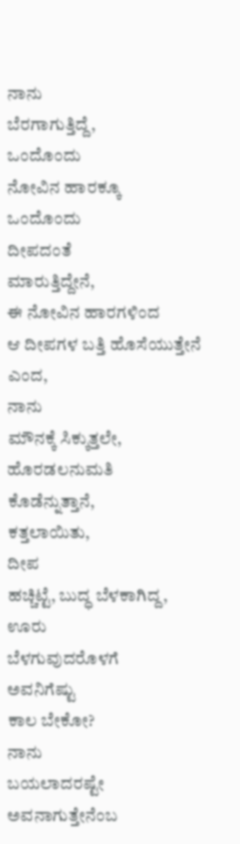ನಾನು
ಬೆರಗಾಗುತ್ತಿದ್ದೆ,
ಒಂದೊಂದು
ನೋವಿನ ಹಾರಕ್ಕೂ
ಒಂದೊಂದು
ದೀಪದಂತೆ
ಮಾರುತ್ತಿದ್ದೇನೆ,
ಈ ನೋವಿನ ಹಾರಗಳಿಂದ
ಆ ದೀಪಗಳ ಬತ್ತಿ ಹೊಸೆಯುತ್ತೇನೆ
ಎಂದ,
ನಾನು
ಮೌನಕ್ಕೆ ಸಿಕ್ಕುತ್ತಲೇ,
ಹೊರಡಲನುಮತಿ
ಕೊಡೆನ್ನುತ್ತಾನೆ,
ಕತ್ತಲಾಯಿತು,
ದೀಪ
ಹಚ್ಚಿಟ್ಟೆ, ಬುದ್ಧ ಬೆಳಕಾಗಿದ್ದ,
ಊರು
ಬೆಳಗುವುದರೊಳಗೆ
ಅವನಿಗೆಷ್ಟು
ಕಾಲ ಬೇಕೋ?
ನಾನು
ಬಯಲಾದರಷ್ಟೇ
ಅವನಾಗುತ್ತೇನೆಂಬ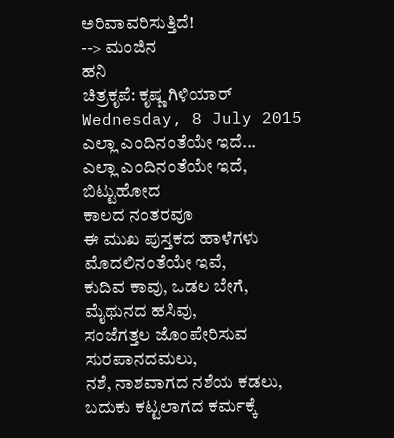ಅರಿವಾವರಿಸುತ್ತಿದೆ!
--> ಮಂಜಿನ
ಹನಿ
ಚಿತ್ರಕೃಪೆ: ಕೃಷ್ಣ ಗಿಳಿಯಾರ್
Wednesday, 8 July 2015
ಎಲ್ಲಾ ಎಂದಿನಂತೆಯೇ ಇದೆ...
ಎಲ್ಲಾ ಎಂದಿನಂತೆಯೇ ಇದೆ,
ಬಿಟ್ಟುಹೋದ
ಕಾಲದ ನಂತರವೂ
ಈ ಮುಖ ಪುಸ್ತಕದ ಹಾಳೆಗಳು
ಮೊದಲಿನಂತೆಯೇ ಇವೆ,
ಕುದಿವ ಕಾವು, ಒಡಲ ಬೇಗೆ,
ಮೈಥುನದ ಹಸಿವು,
ಸಂಜೆಗತ್ತಲ ಜೊಂಪೇರಿಸುವ
ಸುರಪಾನದಮಲು,
ನಶೆ, ನಾಶವಾಗದ ನಶೆಯ ಕಡಲು,
ಬದುಕು ಕಟ್ಟಲಾಗದ ಕರ್ಮಕ್ಕೆ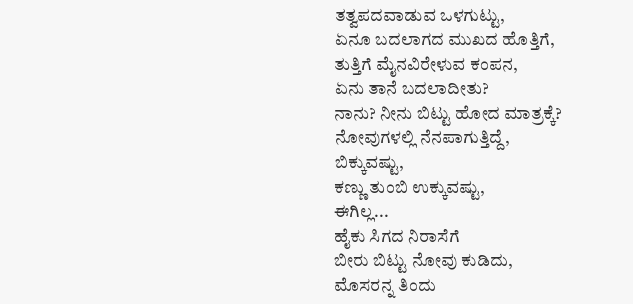ತತ್ವಪದವಾಡುವ ಒಳಗುಟ್ಟು,
ಏನೂ ಬದಲಾಗದ ಮುಖದ ಹೊತ್ತಿಗೆ,
ತುತ್ತಿಗೆ ಮೈನವಿರೇಳುವ ಕಂಪನ,
ಏನು ತಾನೆ ಬದಲಾದೀತು?
ನಾನು? ನೀನು ಬಿಟ್ಟು ಹೋದ ಮಾತ್ರಕ್ಕೆ?
ನೋವುಗಳಲ್ಲಿ ನೆನಪಾಗುತ್ತಿದ್ದೆ,
ಬಿಕ್ಕುವಷ್ಟು,
ಕಣ್ಣು ತುಂಬಿ ಉಕ್ಕುವಷ್ಟು,
ಈಗಿಲ್ಲ...
ಹೈಕು ಸಿಗದ ನಿರಾಸೆಗೆ
ಬೀರು ಬಿಟ್ಟು ನೋವು ಕುಡಿದು,
ಮೊಸರನ್ನ ತಿಂದು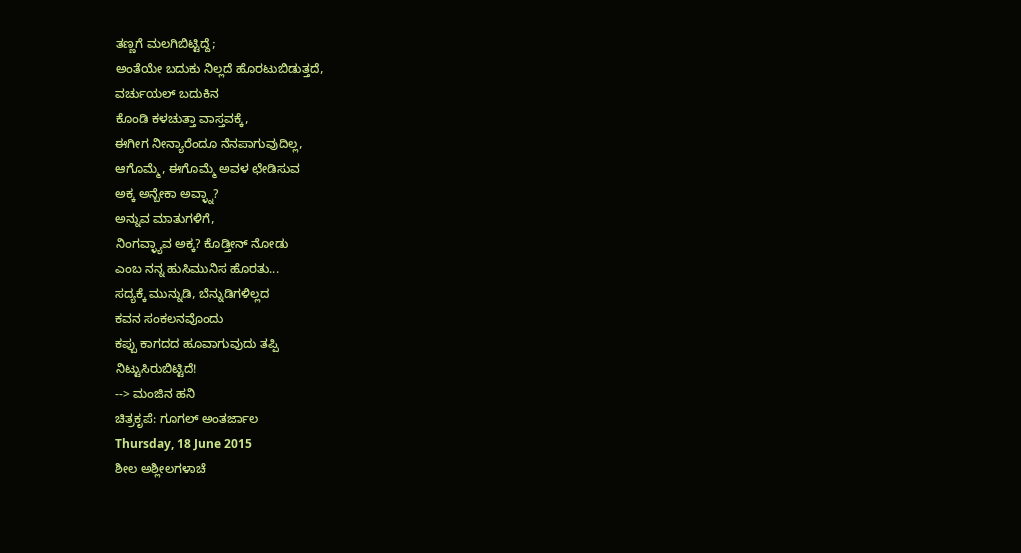ತಣ್ಣಗೆ ಮಲಗಿಬಿಟ್ಟಿದ್ದೆ;
ಅಂತೆಯೇ ಬದುಕು ನಿಲ್ಲದೆ ಹೊರಟುಬಿಡುತ್ತದೆ,
ವರ್ಚುಯಲ್ ಬದುಕಿನ
ಕೊಂಡಿ ಕಳಚುತ್ತಾ ವಾಸ್ತವಕ್ಕೆ,
ಈಗೀಗ ನೀನ್ಯಾರೆಂದೂ ನೆನಪಾಗುವುದಿಲ್ಲ,
ಆಗೊಮ್ಮೆ, ಈಗೊಮ್ಮೆ ಅವಳ ಛೇಡಿಸುವ
ಅಕ್ಕ ಅನ್ಬೇಕಾ ಅವ್ಳ್ನಾ?
ಅನ್ನುವ ಮಾತುಗಳಿಗೆ,
ನಿಂಗವ್ಳ್ಯಾವ ಅಕ್ಕ? ಕೊಡ್ತೀನ್ ನೋಡು
ಎಂಬ ನನ್ನ ಹುಸಿಮುನಿಸ ಹೊರತು...
ಸದ್ಯಕ್ಕೆ ಮುನ್ನುಡಿ, ಬೆನ್ನುಡಿಗಳಿಲ್ಲದ
ಕವನ ಸಂಕಲನವೊಂದು
ಕಪ್ಪು ಕಾಗದದ ಹೂವಾಗುವುದು ತಪ್ಪಿ
ನಿಟ್ಟುಸಿರುಬಿಟ್ಟಿದೆ!
--> ಮಂಜಿನ ಹನಿ
ಚಿತ್ರಕೃಪೆ: ಗೂಗಲ್ ಅಂತರ್ಜಾಲ
Thursday, 18 June 2015
ಶೀಲ ಅಶ್ಲೀಲಗಳಾಚೆ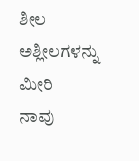ಶೀಲ ಅಶ್ಲೀಲಗಳನ್ನು ಮೀರಿ
ನಾವು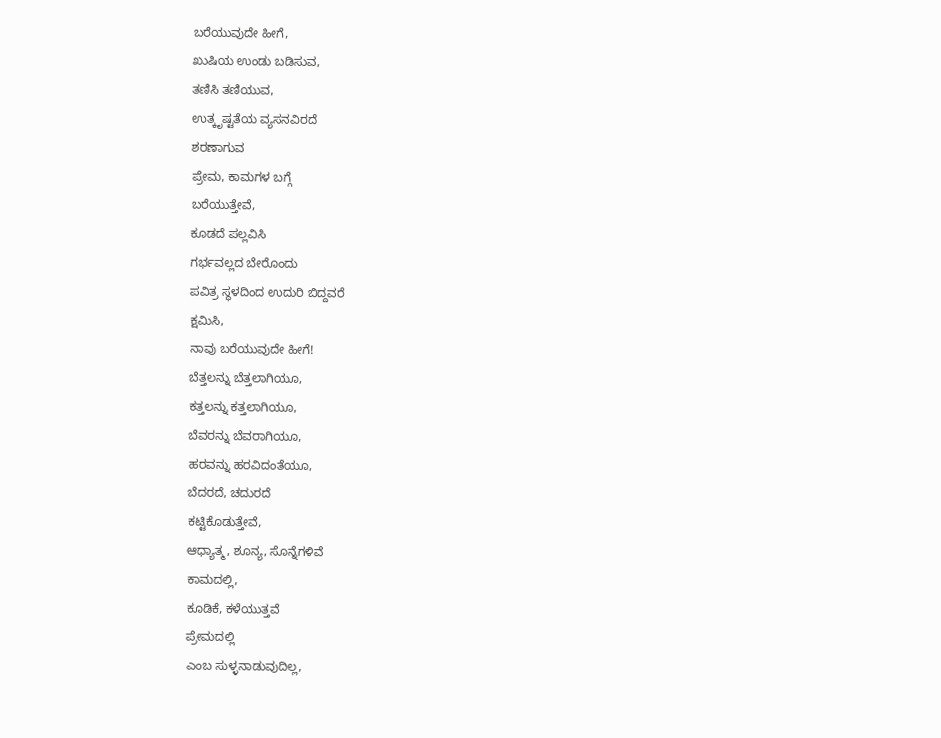ಬರೆಯುವುದೇ ಹೀಗೆ,
ಖುಷಿಯ ಉಂಡು ಬಡಿಸುವ,
ತಣಿಸಿ ತಣಿಯುವ,
ಉತ್ಕೃಷ್ಟತೆಯ ವ್ಯಸನವಿರದೆ
ಶರಣಾಗುವ
ಪ್ರೇಮ, ಕಾಮಗಳ ಬಗ್ಗೆ
ಬರೆಯುತ್ತೇವೆ,
ಕೂಡದೆ ಪಲ್ಲವಿಸಿ
ಗರ್ಭವಲ್ಲದ ಬೇರೊಂದು
ಪವಿತ್ರ ಸ್ಥಳದಿಂದ ಉದುರಿ ಬಿದ್ದವರೆ
ಕ್ಷಮಿಸಿ,
ನಾವು ಬರೆಯುವುದೇ ಹೀಗೆ!
ಬೆತ್ತಲನ್ನು ಬೆತ್ತಲಾಗಿಯೂ,
ಕತ್ತಲನ್ನು ಕತ್ತಲಾಗಿಯೂ,
ಬೆವರನ್ನು ಬೆವರಾಗಿಯೂ,
ಹರವನ್ನು ಹರವಿದಂತೆಯೂ,
ಬೆದರದೆ, ಚದುರದೆ
ಕಟ್ಟಿಕೊಡುತ್ತೇವೆ,
ಆಧ್ಯಾತ್ಮ, ಶೂನ್ಯ, ಸೊನ್ನೆಗಳಿವೆ
ಕಾಮದಲ್ಲಿ,
ಕೂಡಿಕೆ, ಕಳೆಯುತ್ತವೆ
ಪ್ರೇಮದಲ್ಲಿ
ಎಂಬ ಸುಳ್ಳನಾಡುವುದಿಲ್ಲ,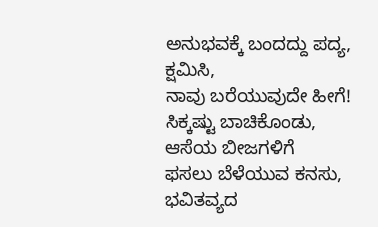ಅನುಭವಕ್ಕೆ ಬಂದದ್ದು ಪದ್ಯ,
ಕ್ಷಮಿಸಿ,
ನಾವು ಬರೆಯುವುದೇ ಹೀಗೆ!
ಸಿಕ್ಕಷ್ಟು ಬಾಚಿಕೊಂಡು,
ಆಸೆಯ ಬೀಜಗಳಿಗೆ
ಫಸಲು ಬೆಳೆಯುವ ಕನಸು,
ಭವಿತವ್ಯದ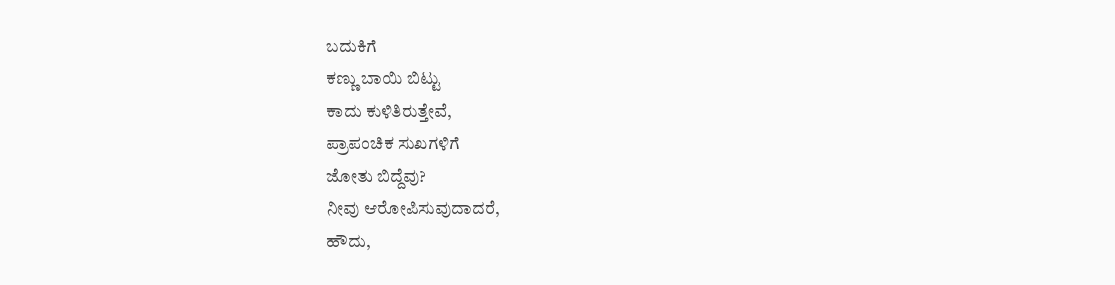ಬದುಕಿಗೆ
ಕಣ್ಣು ಬಾಯಿ ಬಿಟ್ಟು
ಕಾದು ಕುಳಿತಿರುತ್ತೇವೆ,
ಪ್ರಾಪಂಚಿಕ ಸುಖಗಳಿಗೆ
ಜೋತು ಬಿದ್ದೆವು?
ನೀವು ಆರೋಪಿಸುವುದಾದರೆ,
ಹೌದು,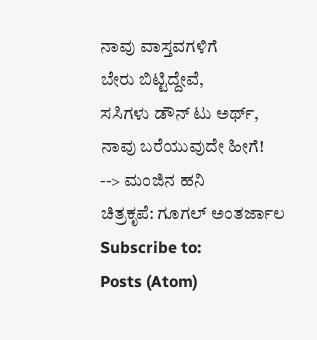ನಾವು ವಾಸ್ತವಗಳಿಗೆ
ಬೇರು ಬಿಟ್ಟಿದ್ದೇವೆ,
ಸಸಿಗಳು ಡೌನ್ ಟು ಅರ್ಥ್,
ನಾವು ಬರೆಯುವುದೇ ಹೀಗೆ!
--> ಮಂಜಿನ ಹನಿ
ಚಿತ್ರಕೃಪೆ: ಗೂಗಲ್ ಅಂತರ್ಜಾಲ
Subscribe to:
Posts (Atom)